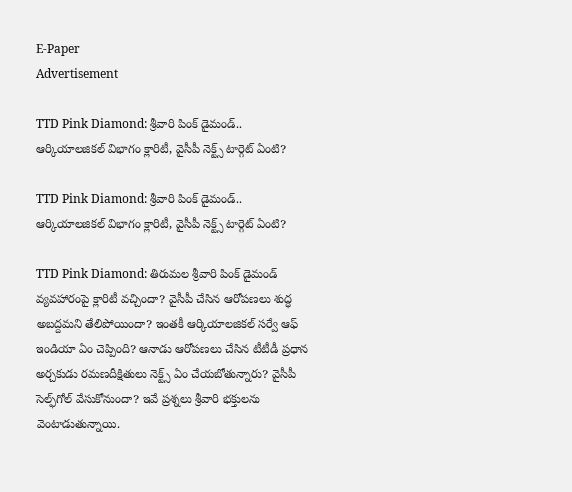E-Paper
Advertisement

TTD Pink Diamond: శ్రీవారి పింక్ డైమండ్.. ఆర్కియాలజికల్‌ విభాగం క్లారిటీ, వైసీపీ నెక్ట్స్ టార్గెట్ ఏంటి?

TTD Pink Diamond: శ్రీవారి పింక్ డైమండ్.. ఆర్కియాలజికల్‌ విభాగం క్లారిటీ, వైసీపీ నెక్ట్స్ టార్గెట్ ఏంటి?

TTD Pink Diamond: తిరుమల శ్రీవారి పింక్ డైమండ్ వ్యవహారంపై క్లారిటీ వచ్చిందా? వైసీపీ చేసిన ఆరోపణలు శుద్ధ అబద్దమని తేలిపోయిందా? ఇంతకీ ఆర్కియాలజికల్‌ సర్వే ఆఫ్‌ ఇండియా ఏం చెప్పింది? ఆనాడు ఆరోపణలు చేసిన టీటీడీ ప్రధాన అర్చకుడు రమణదీక్షితులు నెక్ట్స్ ఏం చేయబోతున్నారు? వైసీపీ సెల్ఫ్‌గోల్ వేసుకోనుందా? ఇవే ప్రశ్నలు శ్రీవారి భక్తులను వెంటాడుతున్నాయి.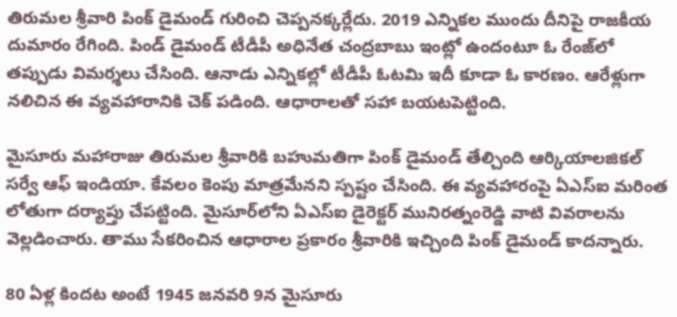తిరుమల శ్రీవారి పింక్ డైమండ్ గురించి చెప్పనక్కర్లేదు. 2019 ఎన్నికల ముందు దీనిపై రాజకీయ దుమారం రేగింది. పిండ్ డైమండ్ టీడీపీ అధినేత చంద్రబాబు ఇంట్లో ఉందంటూ ఓ రేంజ్‌లో తప్పుడు విమర్శలు చేసింది. ఆనాడు ఎన్నికల్లో టీడీపీ ఓటమి ఇదీ కూడా ఓ కారణం. ఆరేళ్లుగా నలిచిన ఈ వ్యవహారానికి చెక్ పడింది. ఆధారాలతో సహా బయటపెట్టింది.

మైసూరు మహారాజు తిరుమల శ్రీవారికి బహుమతి‌గా పింక్‌ డైమండ్‌ తేల్చింది ఆర్కియాలజికల్‌ సర్వే ఆఫ్‌ ఇండియా. కేవలం కెంపు మాత్రమేనని స్పష్టం చేసింది. ఈ వ్యవహారంపై ఏఎస్ఐ మరింత లోతుగా దర్యాప్తు చేపట్టింది. మైసూర్‌లోని ఏఎస్ఐ డైరెక్టర్‌ మునిరత్నంరెడ్డి వాటి వివరాలను వెల్లడించారు. తాము సేకరించిన ఆధారాల ప్రకారం శ్రీవారికి ఇచ్చింది పింక్‌ డైమండ్‌ కాదన్నారు.

80 ఏళ్ల కిందట అంటే 1945 జనవరి 9న మైసూరు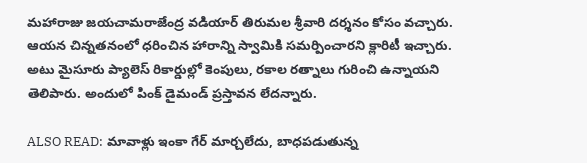మహారాజు జయచామరాజేంద్ర వడియార్‌ తిరుమల శ్రీవారి దర్శనం కోసం వచ్చారు. ఆయన చిన్నతనంలో ధరించిన హారాన్ని స్వామికి సమర్పించారని క్లారిటీ ఇచ్చారు. అటు మైసూరు ప్యాలెస్‌ రికార్డుల్లో కెంపులు, రకాల రత్నాలు గురించి ఉన్నాయని తెలిపారు. అందులో పింక్‌ డైమండ్‌ ప్రస్తావన లేదన్నారు.

ALSO READ: మావాళ్లు ఇంకా గేర్ మార్చలేదు, బాధపడుతున్న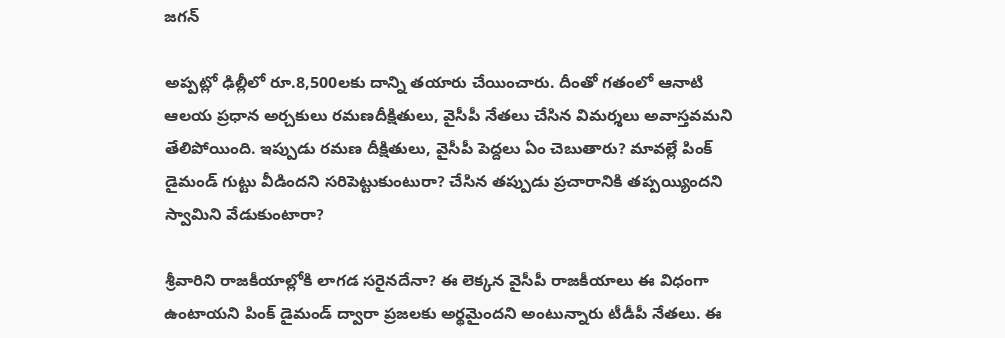జగన్

అప్పట్లో ఢిల్లీలో రూ.8,500లకు దాన్ని తయారు చేయించారు. దీంతో గతంలో ఆనాటి ఆలయ ప్రధాన అర్చకులు రమణదీక్షితులు, వైసీపీ నేతలు చేసిన విమర్శలు అవాస్తవమని తేలిపోయింది. ఇప్పుడు రమణ దీక్షితులు, వైసీపీ పెద్దలు ఏం చెబుతారు? మావల్లే పింక్ డైమండ్ గుట్టు వీడిందని సరిపెట్టుకుంటురా? చేసిన తప్పుడు ప్రచారానికి తప్పయ్యిందని స్వామిని వేడుకుంటారా?

శ్రీవారిని రాజకీయాల్లోకి లాగడ సరైనదేనా? ఈ లెక్కన వైసీపీ రాజకీయాలు ఈ విధంగా ఉంటాయని పింక్ డైమండ్ ద్వారా ప్రజలకు అర్థమైందని అంటున్నారు టీడీపీ నేతలు. ఈ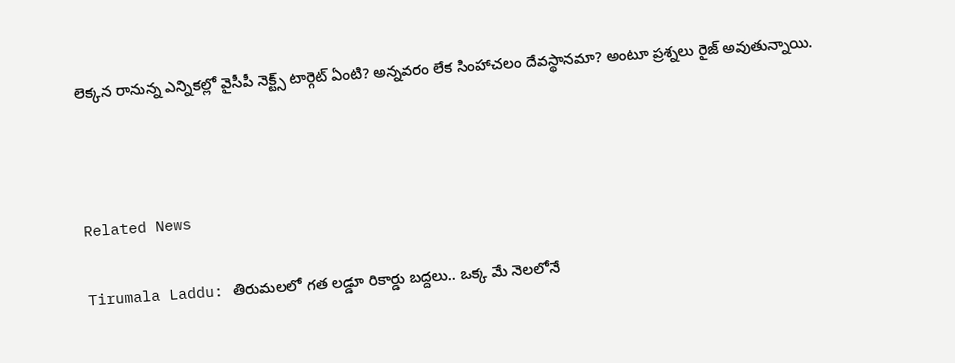లెక్కన రానున్న ఎన్నికల్లో వైసీపీ నెక్ట్స్ టార్గెట్ ఏంటి? అన్నవరం లేక సింహాచలం దేవస్థానమా? అంటూ ప్రశ్నలు రైజ్ అవుతున్నాయి.



Related News

Tirumala Laddu: తిరుమలలో గత లడ్డూ రికార్డు బద్దలు.. ఒక్క మే నెలలోనే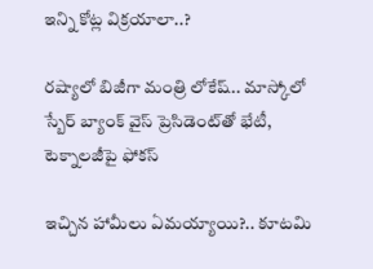ఇన్ని కోట్ల విక్రయాలా..?

రష్యాలో బిజీగా మంత్రి లోకేష్.. మాస్కోలో స్బేర్‌ బ్యాంక్ వైస్ ప్రెసిడెంట్‌తో భేటీ, టెక్నాలజీపై ఫోకస్

ఇచ్చిన హామీలు ఏమయ్యాయి?.. కూటమి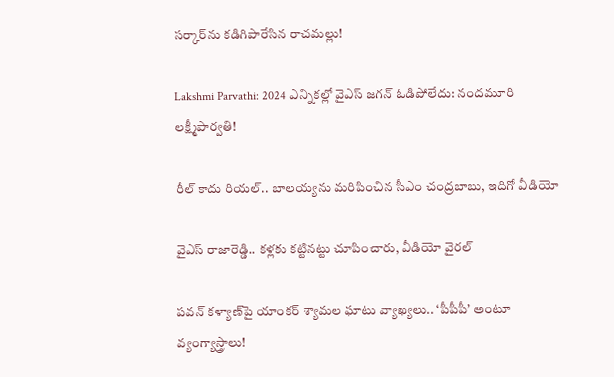సర్కార్‌ను కడిగిపారేసిన రాచమల్లు!

Lakshmi Parvathi: 2024 ఎన్నికల్లో వైఎస్ జగన్ ఓడిపోలేదు: నందమూరి లక్ష్మీపార్వతి!

రీల్ కాదు రియల్.. బాలయ్యను మరిపించిన సీఎం చంద్రబాబు, ఇదిగో వీడియో

వైఎస్ రాజారెడ్డి.. కళ్లకు కట్టినట్టు చూపించారు, వీడియో వైరల్

పవన్ కళ్యాణ్‌పై యాంకర్ శ్యామల ఘాటు వ్యాఖ్యలు.. ‘పీపీపీ’ అంటూ వ్యంగ్యాస్త్రాలు!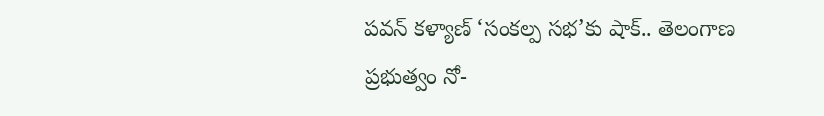పవన్ కళ్యాణ్ ‘సంకల్ప సభ’కు షాక్.. తెలంగాణ ప్రభుత్వం నో-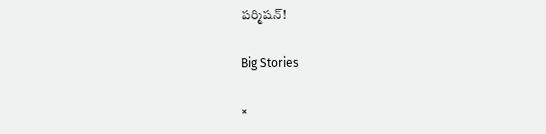పర్మిషన్!

Big Stories

×